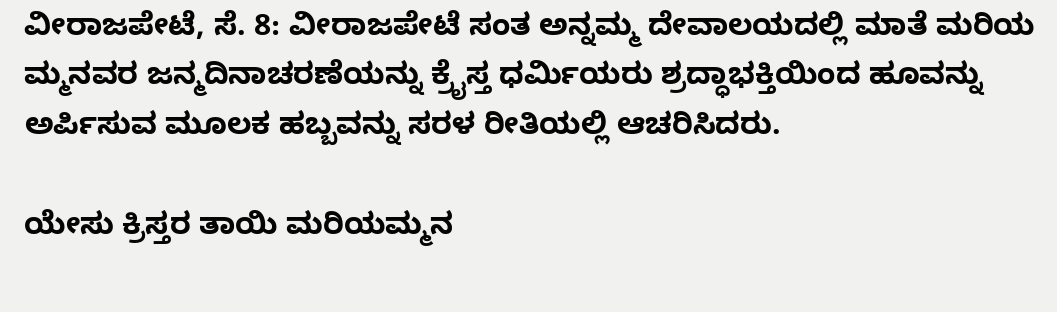ವೀರಾಜಪೇಟೆ, ಸೆ. 8: ವೀರಾಜಪೇಟೆ ಸಂತ ಅನ್ನಮ್ಮ ದೇವಾಲಯದಲ್ಲಿ ಮಾತೆ ಮರಿಯ ಮ್ಮನವರ ಜನ್ಮದಿನಾಚರಣೆಯನ್ನು ಕ್ರೈಸ್ತ ಧರ್ಮಿಯರು ಶ್ರದ್ಧಾಭಕ್ತಿಯಿಂದ ಹೂವನ್ನು ಅರ್ಪಿಸುವ ಮೂಲಕ ಹಬ್ಬವನ್ನು ಸರಳ ರೀತಿಯಲ್ಲಿ ಆಚರಿಸಿದರು.

ಯೇಸು ಕ್ರಿಸ್ತರ ತಾಯಿ ಮರಿಯಮ್ಮನ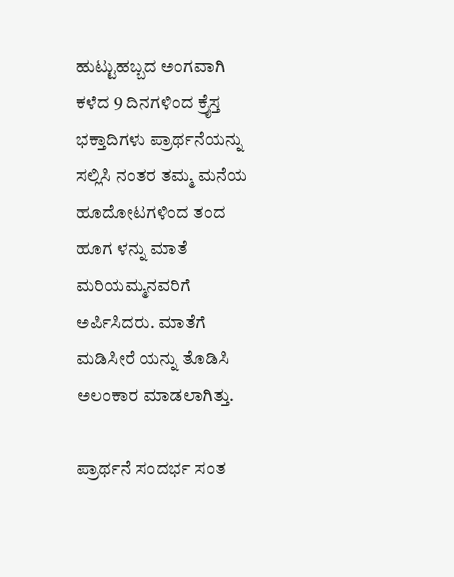ಹುಟ್ಟುಹಬ್ಬದ ಅಂಗವಾಗಿ ಕಳೆದ 9 ದಿನಗಳಿಂದ ಕ್ರೈಸ್ತ ಭಕ್ತಾದಿಗಳು ಪ್ರಾರ್ಥನೆಯನ್ನು ಸಲ್ಲಿಸಿ ನಂತರ ತಮ್ಮ ಮನೆಯ ಹೂದೋಟಗಳಿಂದ ತಂದ ಹೂಗ ಳನ್ನು ಮಾತೆ ಮರಿಯಮ್ಮನವರಿಗೆ ಅರ್ಪಿಸಿದರು. ಮಾತೆಗೆ ಮಡಿಸೀರೆ ಯನ್ನು ತೊಡಿಸಿ ಅಲಂಕಾರ ಮಾಡಲಾಗಿತ್ತು.

ಪ್ರಾರ್ಥನೆ ಸಂದರ್ಭ ಸಂತ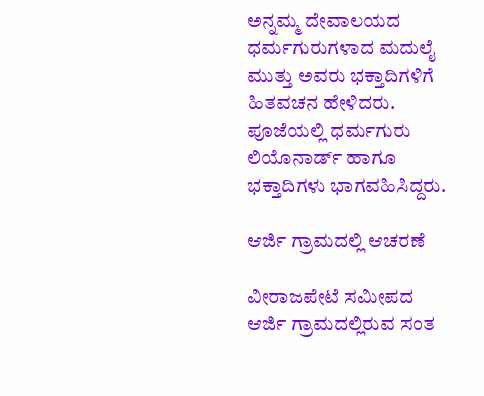ಅನ್ನಮ್ಮ ದೇವಾಲಯದ ಧರ್ಮಗುರುಗಳಾದ ಮದುಲೈ ಮುತ್ತು ಅವರು ಭಕ್ತಾದಿಗಳಿಗೆ ಹಿತವಚನ ಹೇಳಿದರು. ಪೂಜೆಯಲ್ಲಿ ಧರ್ಮಗುರು ಲಿಯೊನಾರ್ಡ್ ಹಾಗೂ ಭಕ್ತಾದಿಗಳು ಭಾಗವಹಿಸಿದ್ದರು.

ಆರ್ಜಿ ಗ್ರಾಮದಲ್ಲಿ ಆಚರಣೆ

ವೀರಾಜಪೇಟೆ ಸಮೀಪದ ಆರ್ಜಿ ಗ್ರಾಮದಲ್ಲಿರುವ ಸಂತ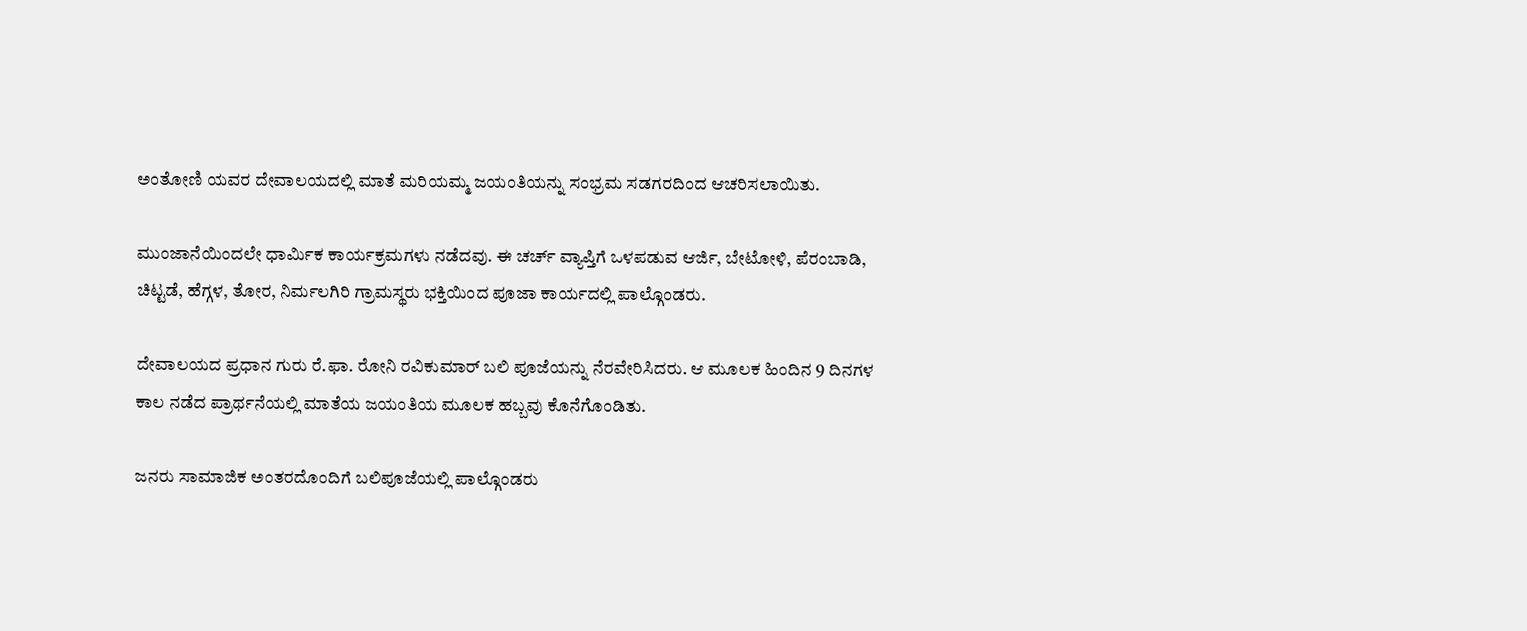ಅಂತೋಣಿ ಯವರ ದೇವಾಲಯದಲ್ಲಿ ಮಾತೆ ಮರಿಯಮ್ಮ ಜಯಂತಿಯನ್ನು ಸಂಭ್ರಮ ಸಡಗರದಿಂದ ಆಚರಿಸಲಾಯಿತು.

ಮುಂಜಾನೆಯಿಂದಲೇ ಧಾರ್ಮಿಕ ಕಾರ್ಯಕ್ರಮಗಳು ನಡೆದವು. ಈ ಚರ್ಚ್ ವ್ಯಾಪ್ತಿಗೆ ಒಳಪಡುವ ಆರ್ಜಿ, ಬೇಟೋಳಿ, ಪೆರಂಬಾಡಿ, ಚಿಟ್ಟಡೆ, ಹೆಗ್ಗಳ, ತೋರ, ನಿರ್ಮಲಗಿರಿ ಗ್ರಾಮಸ್ಥರು ಭಕ್ತಿಯಿಂದ ಪೂಜಾ ಕಾರ್ಯದಲ್ಲಿ ಪಾಲ್ಗೊಂಡರು.

ದೇವಾಲಯದ ಪ್ರಧಾನ ಗುರು ರೆ.ಫಾ. ರೋನಿ ರವಿಕುಮಾರ್ ಬಲಿ ಪೂಜೆಯನ್ನು ನೆರವೇರಿಸಿದರು. ಆ ಮೂಲಕ ಹಿಂದಿನ 9 ದಿನಗಳ ಕಾಲ ನಡೆದ ಪ್ರಾರ್ಥನೆಯಲ್ಲಿ ಮಾತೆಯ ಜಯಂತಿಯ ಮೂಲಕ ಹಬ್ಬವು ಕೊನೆಗೊಂಡಿತು.

ಜನರು ಸಾಮಾಜಿಕ ಅಂತರದೊಂದಿಗೆ ಬಲಿಪೂಜೆಯಲ್ಲಿ ಪಾಲ್ಗೊಂಡರು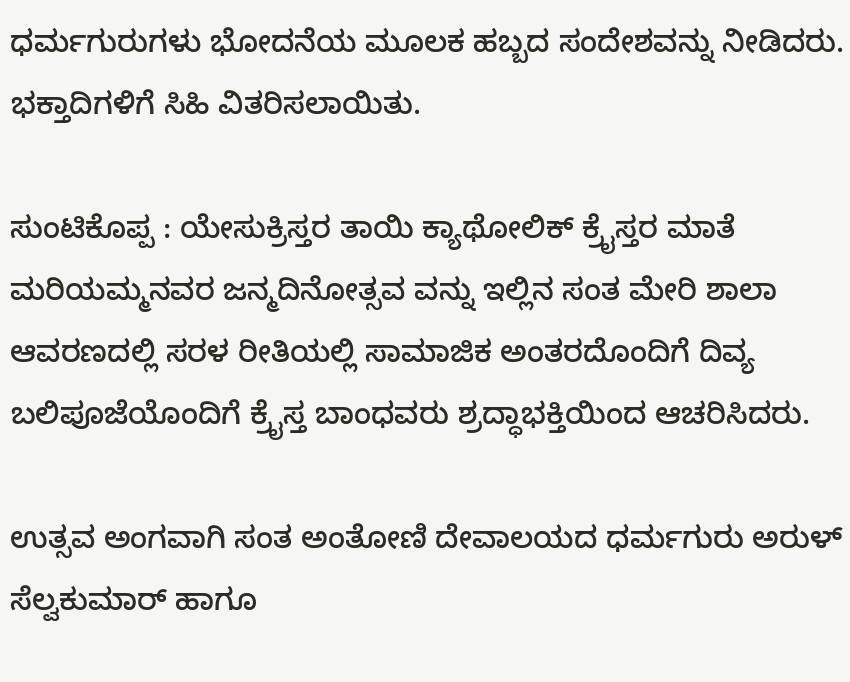ಧರ್ಮಗುರುಗಳು ಭೋದನೆಯ ಮೂಲಕ ಹಬ್ಬದ ಸಂದೇಶವನ್ನು ನೀಡಿದರು. ಭಕ್ತಾದಿಗಳಿಗೆ ಸಿಹಿ ವಿತರಿಸಲಾಯಿತು.

ಸುಂಟಿಕೊಪ್ಪ : ಯೇಸುಕ್ರಿಸ್ತರ ತಾಯಿ ಕ್ಯಾಥೋಲಿಕ್ ಕ್ರೈಸ್ತರ ಮಾತೆ ಮರಿಯಮ್ಮನವರ ಜನ್ಮದಿನೋತ್ಸವ ವನ್ನು ಇಲ್ಲಿನ ಸಂತ ಮೇರಿ ಶಾಲಾ ಆವರಣದಲ್ಲಿ ಸರಳ ರೀತಿಯಲ್ಲಿ ಸಾಮಾಜಿಕ ಅಂತರದೊಂದಿಗೆ ದಿವ್ಯ ಬಲಿಪೂಜೆಯೊಂದಿಗೆ ಕ್ರೈಸ್ತ ಬಾಂಧವರು ಶ್ರದ್ಧಾಭಕ್ತಿಯಿಂದ ಆಚರಿಸಿದರು.

ಉತ್ಸವ ಅಂಗವಾಗಿ ಸಂತ ಅಂತೋಣಿ ದೇವಾಲಯದ ಧರ್ಮಗುರು ಅರುಳ್ ಸೆಲ್ವಕುಮಾರ್ ಹಾಗೂ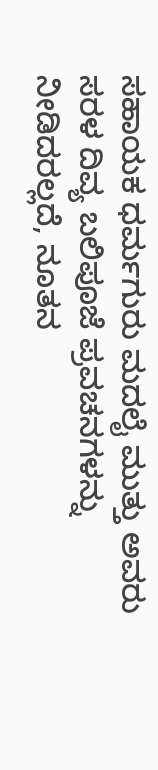ಸಹಾಯಕ ಧರ್ಮಗುರು ಮದಲೈ ಮುತ್ತು ಅವರು ಸರಳ ದಿವ್ಯ ಬಲಿಪೂಜೆ ಪ್ರವಚನಗಳನ್ನು ನೀಡಿದರಲ್ಲದೆ, ನೂತನ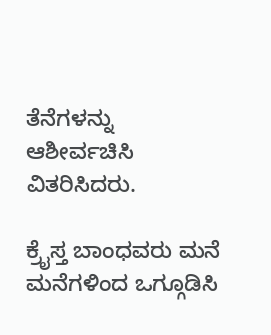ತೆನೆಗಳನ್ನು ಆಶೀರ್ವಚಿಸಿ ವಿತರಿಸಿದರು.

ಕ್ರೈಸ್ತ ಬಾಂಧವರು ಮನೆ ಮನೆಗಳಿಂದ ಒಗ್ಗೂಡಿಸಿ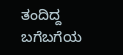ತಂದಿದ್ದ ಬಗೆಬಗೆಯ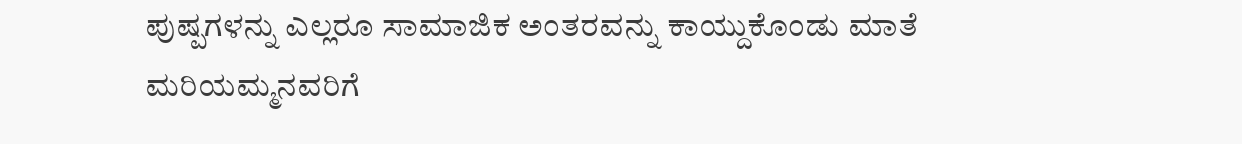ಪುಷ್ಪಗಳನ್ನು ಎಲ್ಲರೂ ಸಾಮಾಜಿಕ ಅಂತರವನ್ನು ಕಾಯ್ದುಕೊಂಡು ಮಾತೆ ಮರಿಯಮ್ಮನವರಿಗೆ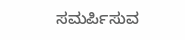ಸಮರ್ಪಿಸುವ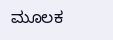ಮೂಲಕ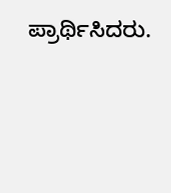ಪ್ರಾರ್ಥಿಸಿದರು.